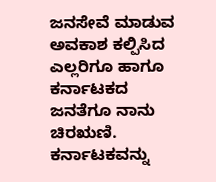ಜನಸೇವೆ ಮಾಡುವ ಅವಕಾಶ ಕಲ್ಪಿಸಿದ ಎಲ್ಲರಿಗೂ ಹಾಗೂ ಕರ್ನಾಟಕದ ಜನತೆಗೂ ನಾನು ಚಿರಋಣಿ.
ಕರ್ನಾಟಕವನ್ನು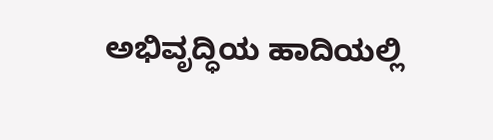ಅಭಿವೃದ್ಧಿಯ ಹಾದಿಯಲ್ಲಿ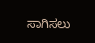ಸಾಗಿಸಲು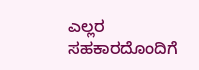ಎಲ್ಲರ ಸಹಕಾರದೊಂದಿಗೆ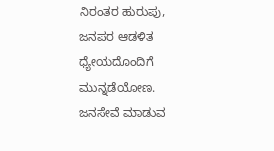ನಿರಂತರ ಹುರುಪು, ಜನಪರ ಆಡಳಿತ ಧ್ಯೇಯದೊಂದಿಗೆ ಮುನ್ನಡೆಯೋಣ.
ಜನಸೇವೆ ಮಾಡುವ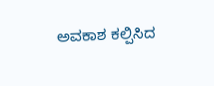ಅವಕಾಶ ಕಲ್ಪಿಸಿದ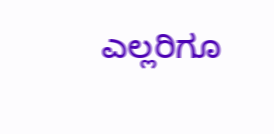ಎಲ್ಲರಿಗೂ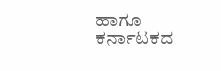ಹಾಗೂ ಕರ್ನಾಟಕದ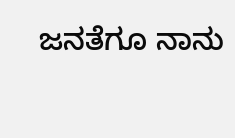ಜನತೆಗೂ ನಾನು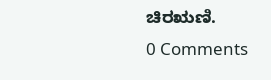ಚಿರಋಣಿ.
0 Comments